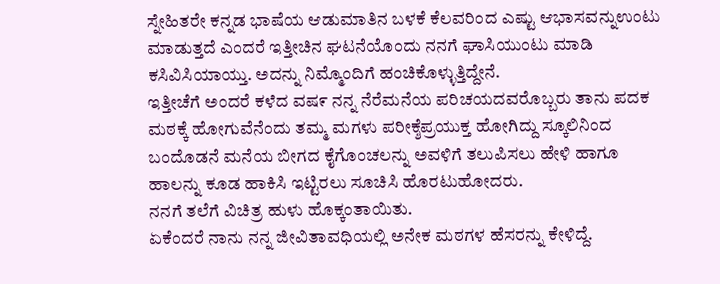ಸ್ನೇಹಿತರೇ ಕನ್ನಡ ಭಾಷೆಯ ಆಡುಮಾತಿನ ಬಳಕೆ ಕೆಲವರಿಂದ ಎಷ್ಟು ಆಭಾಸವನ್ನುಉಂಟು ಮಾಡುತ್ತದೆ ಎಂದರೆ ಇತ್ತೀಚಿನ ಘಟನೆಯೊಂದು ನನಗೆ ಘಾಸಿಯುಂಟು ಮಾಡಿ ಕಸಿವಿಸಿಯಾಯ್ತು. ಅದನ್ನು ನಿಮ್ಮೊಂದಿಗೆ ಹಂಚಿಕೊಳ್ಳುತ್ತಿದ್ದೇನೆ.
ಇತ್ತೀಚೆಗೆ ಅಂದರೆ ಕಳೆದ ವಷ೯ ನನ್ನ ನೆರೆಮನೆಯ ಪರಿಚಯದವರೊಬ್ಬರು ತಾನು ಪದಕ ಮಠಕ್ಕೆ ಹೋಗುವೆನೆಂದು ತಮ್ಮ ಮಗಳು ಪರೀಕ್ಶೆಪ್ರಯುಕ್ತ ಹೋಗಿದ್ದು ಸ್ಕೂಲಿನಿಂದ ಬಂದೊಡನೆ ಮನೆಯ ಬೀಗದ ಕೈಗೊಂಚಲನ್ನು ಅವಳಿಗೆ ತಲುಪಿಸಲು ಹೇಳಿ ಹಾಗೂ ಹಾಲನ್ನು ಕೂಡ ಹಾಕಿಸಿ ಇಟ್ಟಿರಲು ಸೂಚಿಸಿ ಹೊರಟುಹೋದರು.
ನನಗೆ ತಲೆಗೆ ವಿಚಿತ್ರ ಹುಳು ಹೊಕ್ಕಂತಾಯಿತು.
ಏಕೆಂದರೆ ನಾನು ನನ್ನ ಜೀವಿತಾವಧಿಯಲ್ಲಿ ಅನೇಕ ಮಠಗಳ ಹೆಸರನ್ನು ಕೇಳಿದ್ದೆ.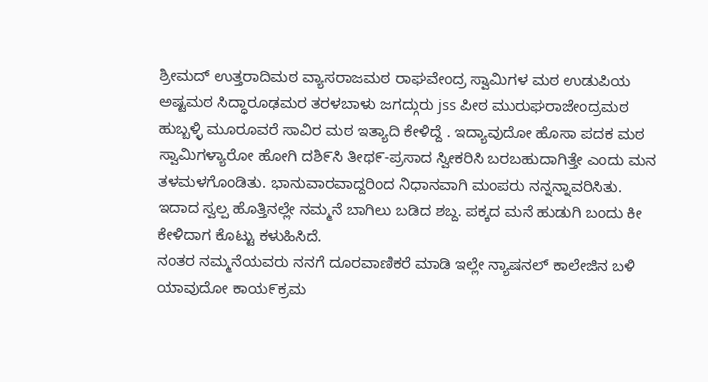ಶ್ರೀಮದ್ ಉತ್ತರಾದಿಮಠ ವ್ಯಾಸರಾಜಮಠ ರಾಘವೇಂದ್ರ ಸ್ವಾಮಿಗಳ ಮಠ ಉಡುಪಿಯ ಅಷ್ಟಮಠ ಸಿದ್ಧಾರೂಢಮರ ತರಳಬಾಳು ಜಗದ್ಗುರು jss ಪೀಠ ಮುರುಘರಾಜೇಂದ್ರಮಠ ಹುಬ್ಬಳ್ಳಿ ಮೂರೂವರೆ ಸಾವಿರ ಮಠ ಇತ್ಯಾದಿ ಕೇಳಿದ್ದೆ . ಇದ್ಯಾವುದೋ ಹೊಸಾ ಪದಕ ಮಠ
ಸ್ವಾಮಿಗಳ್ಯಾರೋ ಹೋಗಿ ದಶಿ೯ಸಿ ತೀಥ೯-ಪ್ರಸಾದ ಸ್ವೀಕರಿಸಿ ಬರಬಹುದಾಗಿತ್ತೇ ಎಂದು ಮನ ತಳಮಳಗೊಂಡಿತು. ಭಾನುವಾರವಾದ್ದರಿಂದ ನಿಧಾನವಾಗಿ ಮಂಪರು ನನ್ನನ್ನಾವರಿಸಿತು.
ಇದಾದ ಸ್ವಲ್ಪ ಹೊತ್ತಿನಲ್ಲೇ ನಮ್ಮನೆ ಬಾಗಿಲು ಬಡಿದ ಶಬ್ದ. ಪಕ್ಕದ ಮನೆ ಹುಡುಗಿ ಬಂದು ಕೀ ಕೇಳಿದಾಗ ಕೊಟ್ಟು ಕಳುಹಿಸಿದೆ.
ನಂತರ ನಮ್ಮನೆಯವರು ನನಗೆ ದೂರವಾಣಿಕರೆ ಮಾಡಿ ಇಲ್ಲೇ ನ್ಯಾಷನಲ್ ಕಾಲೇಜಿನ ಬಳಿ ಯಾವುದೋ ಕಾಯ೯ಕ್ರಮ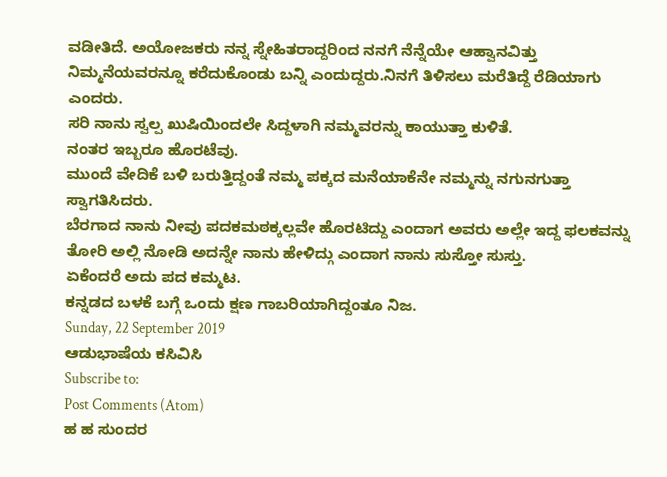ವಡೀತಿದೆ. ಅಯೋಜಕರು ನನ್ನ ಸ್ನೇಹಿತರಾದ್ದರಿಂದ ನನಗೆ ನೆನ್ನೆಯೇ ಆಹ್ವಾನವಿತ್ತು ನಿಮ್ಮನೆಯವರನ್ನೂ ಕರೆದುಕೊಂಡು ಬನ್ನಿ ಎಂದುದ್ದರು.ನಿನಗೆ ತಿಳಿಸಲು ಮರೆತಿದ್ದೆ ರೆಡಿಯಾಗು ಎಂದರು.
ಸರಿ ನಾನು ಸ್ವಲ್ಪ ಖುಷಿಯಿಂದಲೇ ಸಿದ್ದಳಾಗಿ ನಮ್ಮವರನ್ನು ಕಾಯುತ್ತಾ ಕುಳಿತೆ.
ನಂತರ ಇಬ್ಬರೂ ಹೊರಟೆವು.
ಮುಂದೆ ವೇದಿಕೆ ಬಳಿ ಬರುತ್ತಿದ್ದಂತೆ ನಮ್ಮ ಪಕ್ಕದ ಮನೆಯಾಕೆನೇ ನಮ್ಮನ್ನು ನಗುನಗುತ್ತಾ ಸ್ವಾಗತಿಸಿದರು.
ಬೆರಗಾದ ನಾನು ನೀವು ಪದಕಮಠಕ್ಕಲ್ಲವೇ ಹೊರಟಿದ್ದು ಎಂದಾಗ ಅವರು ಅಲ್ಲೇ ಇದ್ದ ಫಲಕವನ್ನು ತೋರಿ ಅಲ್ಲಿ ನೋಡಿ ಅದನ್ನೇ ನಾನು ಹೇಳಿದ್ಗು ಎಂದಾಗ ನಾನು ಸುಸ್ತೋ ಸುಸ್ತು.
ಏಕೆಂದರೆ ಅದು ಪದ ಕಮ್ಮಟ.
ಕನ್ನಡದ ಬಳಕೆ ಬಗ್ಗೆ ಒಂದು ಕ್ಷಣ ಗಾಬರಿಯಾಗಿದ್ದಂತೂ ನಿಜ.
Sunday, 22 September 2019
ಆಡುಭಾಷೆಯ ಕಸಿವಿಸಿ
Subscribe to:
Post Comments (Atom)
ಹ ಹ ಸುಂದರ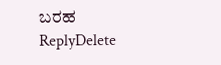ಬರಹ
ReplyDelete